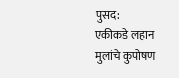पुसद:
एकीकडे लहान मुलांचे कुपोषण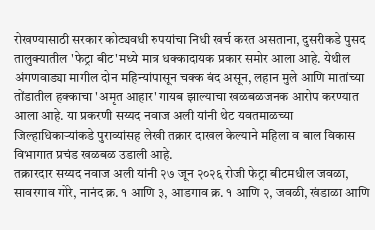रोखण्यासाठी सरकार कोट्यवधी रुपयांचा निधी खर्च करत असताना, दुसरीकडे पुसद तालुक्यातील 'फेट्रा बीट'मध्ये मात्र धक्कादायक प्रकार समोर आला आहे. येथील अंगणवाड्या मागील दोन महिन्यांपासून चक्क बंद असून, लहान मुले आणि मातांच्या तोंडातील हक्काचा 'अमृत आहार' गायब झाल्याचा खळबळजनक आरोप करण्यात आला आहे. या प्रकरणी सय्यद नवाज अली यांनी थेट यवतमाळच्या जिल्हाधिकाऱ्यांकडे पुराव्यांसह लेखी तक्रार दाखल केल्याने महिला व बाल विकास विभागात प्रचंड खळबळ उडाली आहे.
तक्रारदार सय्यद नवाज अली यांनी २७ जून २०२६ रोजी फेट्रा बीटमधील जवळा, सावरगाव गोरे, नानंद क्र. १ आणि ३, आडगाव क्र. १ आणि २, जवळी, खंडाळा आणि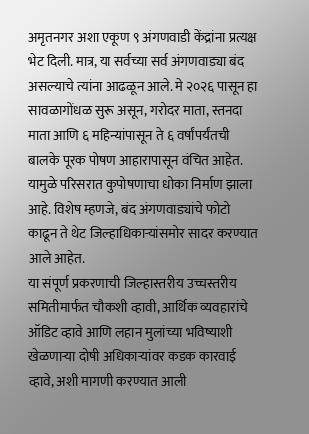अमृतनगर अशा एकूण ९ अंगणवाडी केंद्रांना प्रत्यक्ष भेट दिली. मात्र, या सर्वच्या सर्व अंगणवाड्या बंद असल्याचे त्यांना आढळून आले. मे २०२६ पासून हा सावळागोंधळ सुरू असून, गरोदर माता, स्तनदा माता आणि ६ महिन्यांपासून ते ६ वर्षांपर्यंतची बालके पूरक पोषण आहारापासून वंचित आहेत. यामुळे परिसरात कुपोषणाचा धोका निर्माण झाला आहे. विशेष म्हणजे, बंद अंगणवाड्यांचे फोटो काढून ते थेट जिल्हाधिकाऱ्यांसमोर सादर करण्यात आले आहेत.
या संपूर्ण प्रकरणाची जिल्हास्तरीय उच्चस्तरीय समितीमार्फत चौकशी व्हावी, आर्थिक व्यवहारांचे ऑडिट व्हावे आणि लहान मुलांच्या भविष्याशी खेळणाऱ्या दोषी अधिकाऱ्यांवर कडक कारवाई व्हावे, अशी मागणी करण्यात आली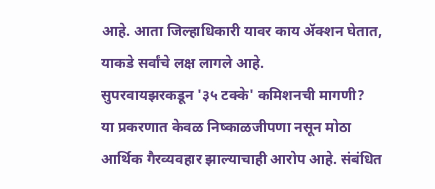आहे. आता जिल्हाधिकारी यावर काय ॲक्शन घेतात, याकडे सर्वांचे लक्ष लागले आहे.
सुपरवायझरकडून '३५ टक्के' कमिशनची मागणी?
या प्रकरणात केवळ निष्काळजीपणा नसून मोठा आर्थिक गैरव्यवहार झाल्याचाही आरोप आहे. संबंधित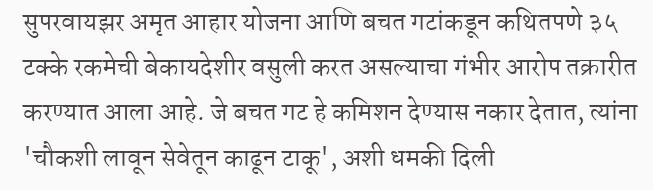सुपरवायझर अमृत आहार योजना आणि बचत गटांकडून कथितपणे ३५ टक्के रकमेची बेकायदेशीर वसुली करत असल्याचा गंभीर आरोप तक्रारीत करण्यात आला आहे. जे बचत गट हे कमिशन देण्यास नकार देतात, त्यांना 'चौकशी लावून सेवेतून काढून टाकू', अशी धमकी दिली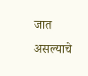जात असल्याचे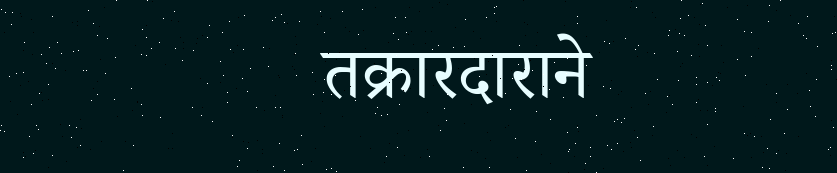तक्रारदाराने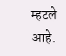म्हटले आहे.